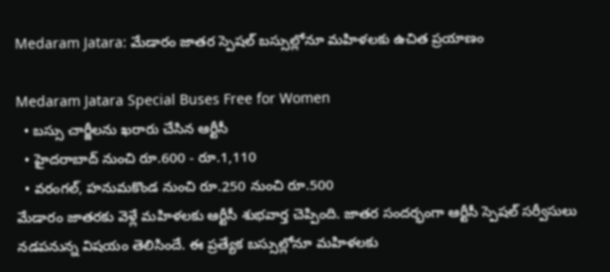Medaram Jatara: మేడారం జాతర స్పెషల్ బస్సుల్లోనూ మహిళలకు ఉచిత ప్రయాణం

Medaram Jatara Special Buses Free for Women
  • బస్సు చార్జీలను ఖరారు చేసిన ఆర్టీసీ
  • హైదరాబాద్ నుంచి రూ.600 - రూ.1,110
  • వరంగల్‍, హనుమకొండ నుంచి రూ.250 నుంచి రూ.500
మేడారం జాతరకు వెళ్లే మహిళలకు ఆర్టీసీ శుభవార్త చెప్పింది. జాతర సందర్భంగా ఆర్టీసీ స్పెషల్ సర్వీసులు నడపనున్న విషయం తెలిసిందే. ఈ ప్రత్యేక బస్సుల్లోనూ మహిళలకు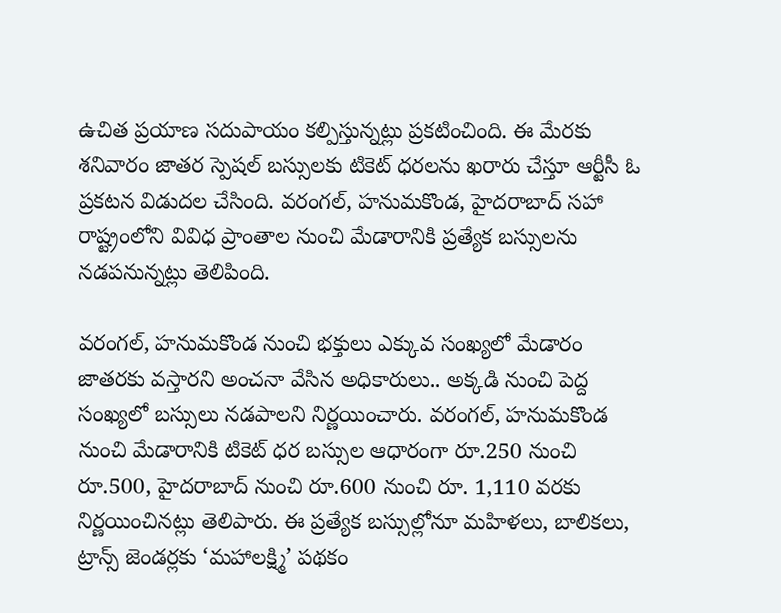ఉచిత ప్రయాణ సదుపాయం కల్పిస్తున్నట్లు ప్రకటించింది. ఈ మేరకు శనివారం జాతర స్పెషల్ బస్సులకు టికెట్ ధరలను ఖరారు చేస్తూ ఆర్టీసీ ఓ ప్రకటన విడుదల చేసింది. వరంగల్‍, హనుమకొండ, హైదరాబాద్‍ సహా రాష్ట్రంలోని వివిధ ప్రాంతాల నుంచి మేడారానికి ప్రత్యేక బస్సులను నడపనున్నట్లు తెలిపింది.

వరంగల్, హనుమకొండ నుంచి భక్తులు ఎక్కువ సంఖ్యలో మేడారం జాతరకు వస్తారని అంచనా వేసిన అధికారులు.. అక్కడి నుంచి పెద్ద సంఖ్యలో బస్సులు నడపాలని నిర్ణయించారు. వరంగల్, హనుమకొండ నుంచి మేడారానికి టికెట్ ధర బస్సుల ఆధారంగా రూ.250 నుంచి రూ.500, హైదరాబాద్‍ నుంచి రూ.600 నుంచి రూ. 1,110 వరకు నిర్ణయించినట్లు తెలిపారు. ఈ ప్రత్యేక బస్సుల్లోనూ మహిళలు, బాలికలు, ట్రాన్స్ జెండర్లకు ‘మహాలక్ష్మి’ పథకం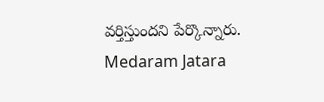వర్తిస్తుందని పేర్కొన్నారు.
Medaram Jatara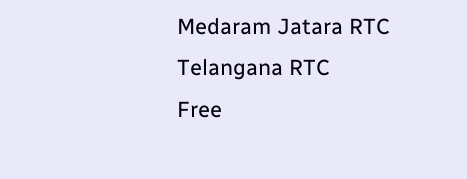Medaram Jatara RTC
Telangana RTC
Free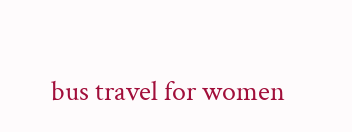bus travel for women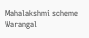Mahalakshmi scheme
Warangal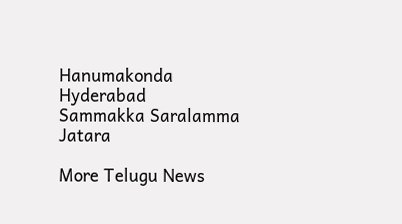Hanumakonda
Hyderabad
Sammakka Saralamma Jatara

More Telugu News